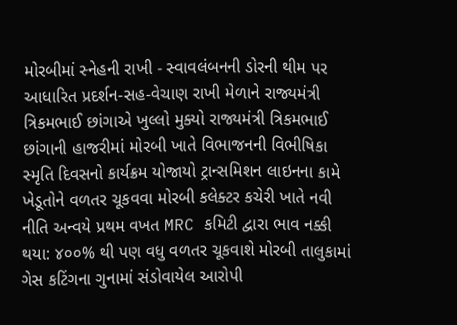મોરબીમાં સ્નેહની રાખી - સ્વાવલંબનની ડોરની થીમ પર આધારિત પ્રદર્શન-સહ-વેચાણ રાખી મેળાને રાજ્યમંત્રી ત્રિકમભાઈ છાંગાએ ખુલ્લો મુક્યો રાજ્યમંત્રી ત્રિકમભાઈ છાંગાની હાજરીમાં મોરબી ખાતે વિભાજનની વિભીષિકા સ્મૃતિ દિવસનો કાર્યક્રમ યોજાયો ટ્રાન્સમિશન લાઇનના કામે ખેડૂતોને વળતર ચૂકવવા મોરબી કલેક્ટર કચેરી ખાતે નવી નીતિ અન્વયે પ્રથમ વખત MRC કમિટી દ્વારા ભાવ નક્કી થયા: ૪૦૦% થી પણ વધુ વળતર ચૂકવાશે મોરબી તાલુકામાં ગેસ કટિંગના ગુનામાં સંડોવાયેલ આરોપી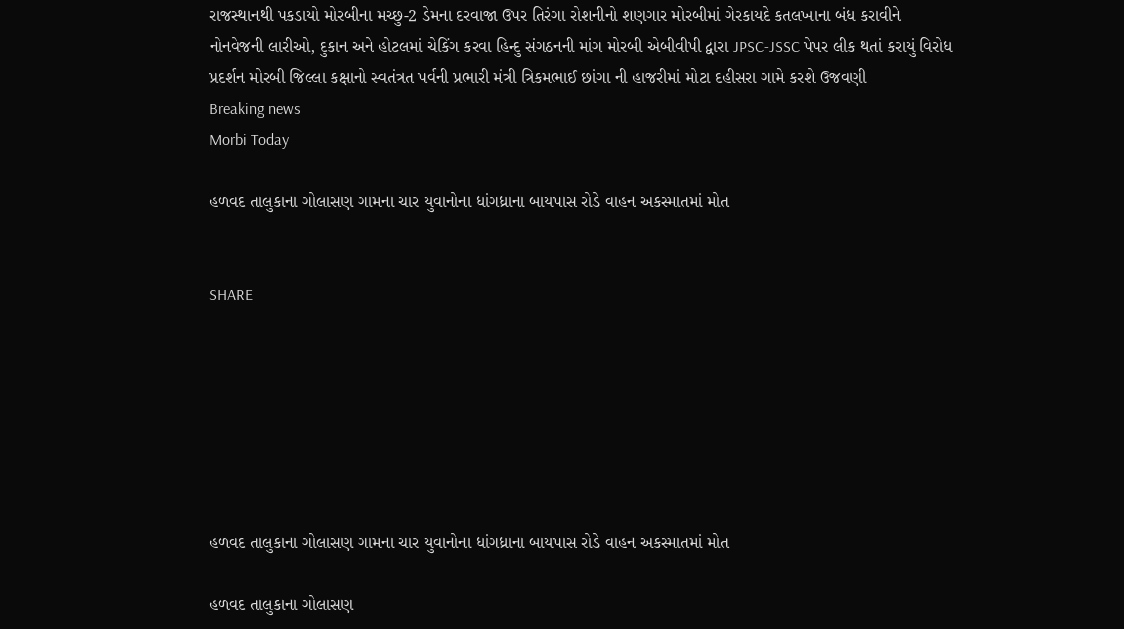રાજસ્થાનથી પકડાયો મોરબીના મચ્છુ-2 ડેમના દરવાજા ઉપર તિરંગા રોશનીનો શણગાર મોરબીમાં ગેરકાયદે કતલખાના બંધ કરાવીને નોનવેજની લારીઓ, દુકાન અને હોટલમાં ચેકિંગ કરવા હિન્દુ સંગઠનની માંગ મોરબી એબીવીપી દ્વારા JPSC-JSSC પેપર લીક થતાં કરાયું વિરોધ પ્રદર્શન મોરબી જિલ્લા કક્ષાનો સ્વતંત્રત પર્વની પ્રભારી મંત્રી ત્રિકમભાઈ છાંગા ની હાજરીમાં મોટા દહીસરા ગામે કરશે ઉજવણી
Breaking news
Morbi Today

હળવદ તાલુકાના ગોલાસણ ગામના ચાર યુવાનોના ધાંગધ્રાના બાયપાસ રોડે વાહન અકસ્માતમાં મોત


SHARE







હળવદ તાલુકાના ગોલાસણ ગામના ચાર યુવાનોના ધાંગધ્રાના બાયપાસ રોડે વાહન અકસ્માતમાં મોત

હળવદ તાલુકાના ગોલાસણ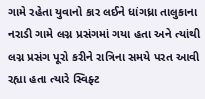ગામે રહેતા યુવાનો કાર લઈને ધાંગધ્રા તાલુકાના નરાડી ગામે લગ્ન પ્રસંગમાં ગયા હતા અને ત્યાંથી લગ્ન પ્રસંગ પૂરો કરીને રાત્રિના સમયે પરત આવી રહ્યા હતા ત્યારે સ્વિફ્ટ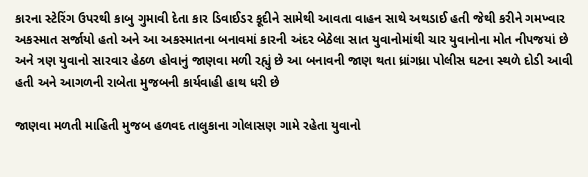કારના સ્ટેરિંગ ઉપરથી કાબુ ગુમાવી દેતા કાર ડિવાઈડર કૂદીને સામેથી આવતા વાહન સાથે અથડાઈ હતી જેથી કરીને ગમખ્વાર અકસ્માત સર્જાયો હતો અને આ અકસ્માતના બનાવમાં કારની અંદર બેઠેલા સાત યુવાનોમાંથી ચાર યુવાનોના મોત નીપજયાં છે અને ત્રણ યુવાનો સારવાર હેઠળ હોવાનું જાણવા મળી રહ્યું છે આ બનાવની જાણ થતા ધ્રાંગધ્રા પોલીસ ઘટના સ્થળે દોડી આવી હતી અને આગળની રાબેતા મુજબની કાર્યવાહી હાથ ધરી છે

જાણવા મળતી માહિતી મુજબ હળવદ તાલુકાના ગોલાસણ ગામે રહેતા યુવાનો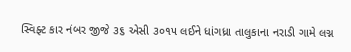સ્વિફ્ટ કાર નંબર જીજે ૩૬ એસી ૩૦૧૫ લઈને ધાંગધ્રા તાલુકાના નરાડી ગામે લગ્ન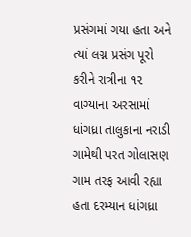પ્રસંગમાં ગયા હતા અને ત્યાં લગ્ન પ્રસંગ પૂરો કરીને રાત્રીના ૧૨ વાગ્યાના અરસામાં ધાંગધ્રા તાલુકાના નરાડી ગામેથી પરત ગોલાસણ ગામ તરફ આવી રહ્યા હતા દરમ્યાન ધાંગધ્રા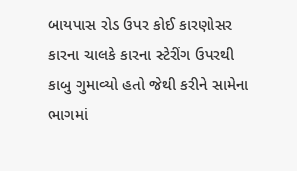બાયપાસ રોડ ઉપર કોઈ કારણોસર કારના ચાલકે કારના સ્ટેરીંગ ઉપરથી કાબુ ગુમાવ્યો હતો જેથી કરીને સામેના ભાગમાં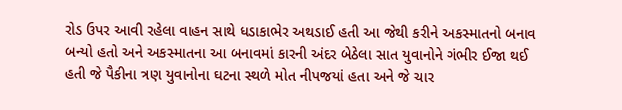રોડ ઉપર આવી રહેલા વાહન સાથે ધડાકાભેર અથડાઈ હતી આ જેથી કરીને અકસ્માતનો બનાવ બન્યો હતો અને અકસ્માતના આ બનાવમાં કારની અંદર બેઠેલા સાત યુવાનોને ગંભીર ઈજા થઈ હતી જે પૈકીના ત્રણ યુવાનોના ઘટના સ્થળે મોત નીપજયાં હતા અને જે ચાર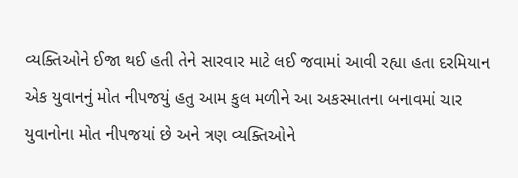વ્યક્તિઓને ઈજા થઈ હતી તેને સારવાર માટે લઈ જવામાં આવી રહ્યા હતા દરમિયાન એક યુવાનનું મોત નીપજયું હતુ આમ કુલ મળીને આ અકસ્માતના બનાવમાં ચાર યુવાનોના મોત નીપજયાં છે અને ત્રણ વ્યક્તિઓને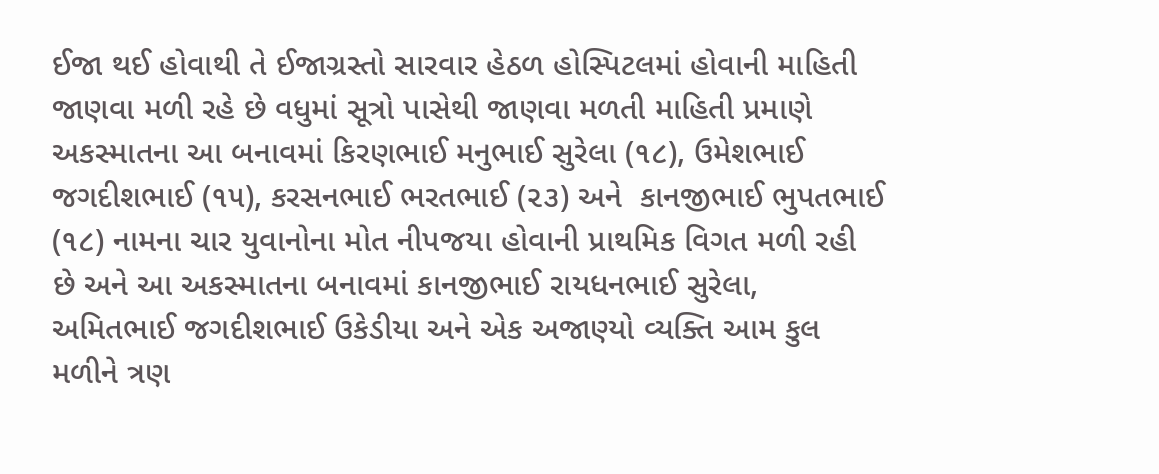ઈજા થઈ હોવાથી તે ઈજાગ્રસ્તો સારવાર હેઠળ હોસ્પિટલમાં હોવાની માહિતી જાણવા મળી રહે છે વધુમાં સૂત્રો પાસેથી જાણવા મળતી માહિતી પ્રમાણે અકસ્માતના આ બનાવમાં કિરણભાઈ મનુભાઈ સુરેલા (૧૮), ઉમેશભાઈ જગદીશભાઈ (૧૫), કરસનભાઈ ભરતભાઈ (૨૩) અને  કાનજીભાઈ ભુપતભાઈ (૧૮) નામના ચાર યુવાનોના મોત નીપજયા હોવાની પ્રાથમિક વિગત મળી રહી છે અને આ અકસ્માતના બનાવમાં કાનજીભાઈ રાયધનભાઈ સુરેલા, અમિતભાઈ જગદીશભાઈ ઉકેડીયા અને એક અજાણ્યો વ્યક્તિ આમ કુલ મળીને ત્રણ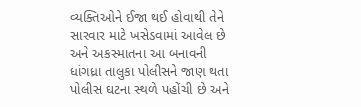વ્યક્તિઓને ઈજા થઈ હોવાથી તેને સારવાર માટે ખસેડવામાં આવેલ છે અને અકસ્માતના આ બનાવની ધાંગધ્રા તાલુકા પોલીસને જાણ થતા પોલીસ ઘટના સ્થળે પહોંચી છે અને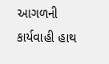આગળની કાર્યવાહી હાથ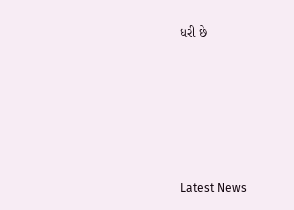ધરી છે






Latest News